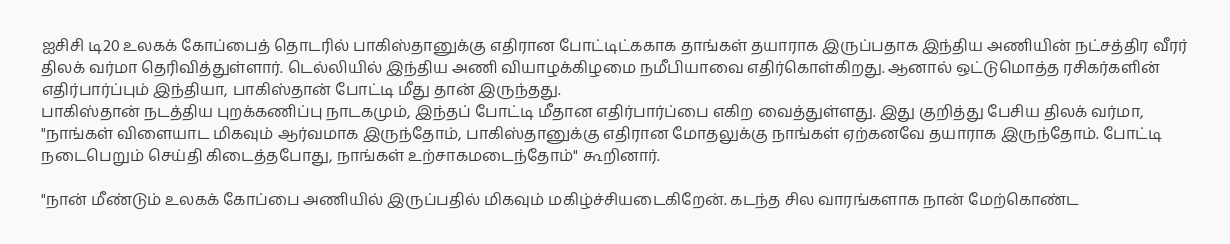ஐசிசி டி20 உலகக் கோப்பைத் தொடரில் பாகிஸ்தானுக்கு எதிரான போட்டிட்ககாக தாங்கள் தயாராக இருப்பதாக இந்திய அணியின் நட்சத்திர வீரர் திலக் வர்மா தெரிவித்துள்ளார். டெல்லியில் இந்திய அணி வியாழக்கிழமை நமீபியாவை எதிர்கொள்கிறது. ஆனால் ஒட்டுமொத்த ரசிகர்களின் எதிர்பார்ப்பும் இந்தியா, பாகிஸ்தான் போட்டி மீது தான் இருந்தது.
பாகிஸ்தான் நடத்திய புறக்கணிப்பு நாடகமும், இந்தப் போட்டி மீதான எதிர்பார்ப்பை எகிற வைத்துள்ளது. இது குறித்து பேசிய திலக் வர்மா, "நாங்கள் விளையாட மிகவும் ஆர்வமாக இருந்தோம், பாகிஸ்தானுக்கு எதிரான மோதலுக்கு நாங்கள் ஏற்கனவே தயாராக இருந்தோம். போட்டி நடைபெறும் செய்தி கிடைத்தபோது, நாங்கள் உற்சாகமடைந்தோம்" கூறினார்.

"நான் மீண்டும் உலகக் கோப்பை அணியில் இருப்பதில் மிகவும் மகிழ்ச்சியடைகிறேன். கடந்த சில வாரங்களாக நான் மேற்கொண்ட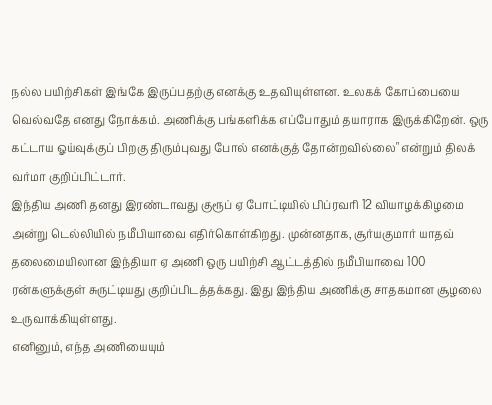நல்ல பயிற்சிகள் இங்கே இருப்பதற்கு எனக்கு உதவியுள்ளன. உலகக் கோப்பையை வெல்வதே எனது நோக்கம். அணிக்கு பங்களிக்க எப்போதும் தயாராக இருக்கிறேன். ஒரு கட்டாய ஓய்வுக்குப் பிறகு திரும்புவது போல் எனக்குத் தோன்றவில்லை" என்றும் திலக் வர்மா குறிப்பிட்டார்.
இந்திய அணி தனது இரண்டாவது குரூப் ஏ போட்டியில் பிப்ரவரி 12 வியாழக்கிழமை அன்று டெல்லியில் நமீபியாவை எதிர்கொள்கிறது. முன்னதாக, சூர்யகுமார் யாதவ் தலைமையிலான இந்தியா ஏ அணி ஒரு பயிற்சி ஆட்டத்தில் நமீபியாவை 100 ரன்களுக்குள் சுருட்டியது குறிப்பிடத்தக்கது. இது இந்திய அணிக்கு சாதகமான சூழலை உருவாக்கியுள்ளது.
எனினும், எந்த அணியையும்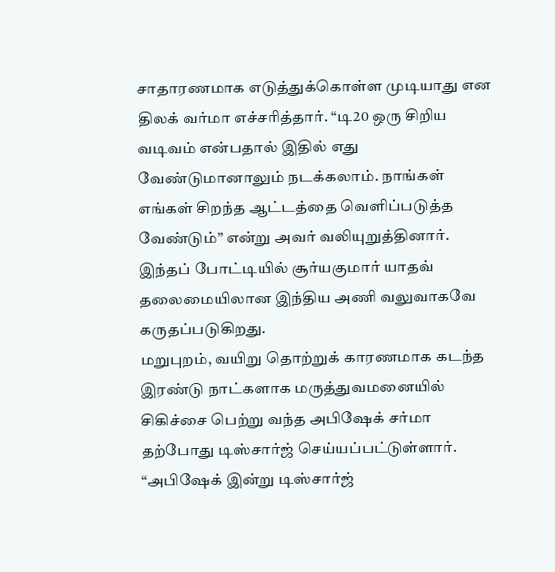சாதாரணமாக எடுத்துக்கொள்ள முடியாது என திலக் வர்மா எச்சரித்தார். “டி20 ஒரு சிறிய வடிவம் என்பதால் இதில் எது வேண்டுமானாலும் நடக்கலாம். நாங்கள் எங்கள் சிறந்த ஆட்டத்தை வெளிப்படுத்த வேண்டும்” என்று அவர் வலியுறுத்தினார். இந்தப் போட்டியில் சூர்யகுமார் யாதவ் தலைமையிலான இந்திய அணி வலுவாகவே கருதப்படுகிறது.
மறுபுறம், வயிறு தொற்றுக் காரணமாக கடந்த இரண்டு நாட்களாக மருத்துவமனையில் சிகிச்சை பெற்று வந்த அபிஷேக் சர்மா தற்போது டிஸ்சார்ஜ் செய்யப்பட்டுள்ளார். “அபிஷேக் இன்று டிஸ்சார்ஜ்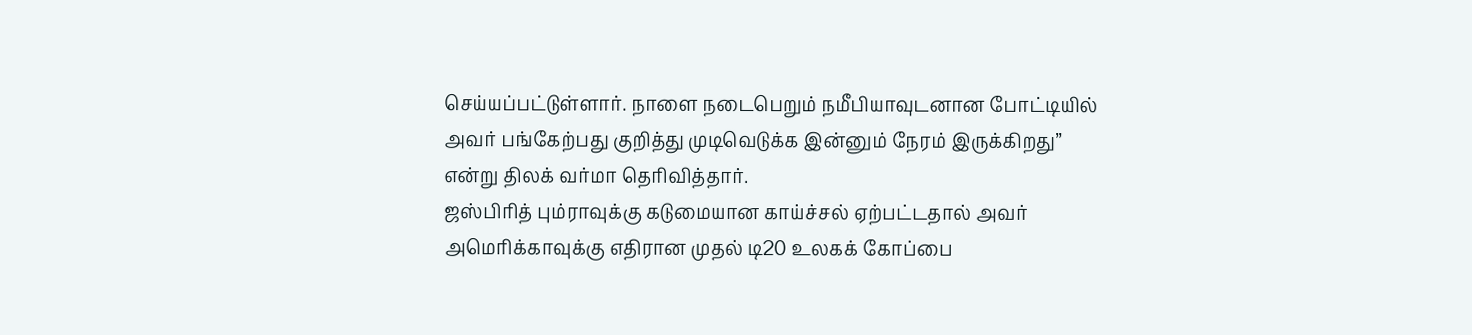செய்யப்பட்டுள்ளார். நாளை நடைபெறும் நமீபியாவுடனான போட்டியில் அவர் பங்கேற்பது குறித்து முடிவெடுக்க இன்னும் நேரம் இருக்கிறது” என்று திலக் வர்மா தெரிவித்தார்.
ஜஸ்பிரித் பும்ராவுக்கு கடுமையான காய்ச்சல் ஏற்பட்டதால் அவர் அமெரிக்காவுக்கு எதிரான முதல் டி20 உலகக் கோப்பை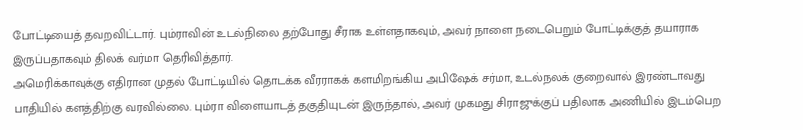போட்டியைத் தவறவிட்டார். பும்ராவின் உடல்நிலை தற்போது சீராக உள்ளதாகவும், அவர் நாளை நடைபெறும் போட்டிக்குத் தயாராக இருப்பதாகவும் திலக் வர்மா தெரிவித்தார்.
அமெரிக்காவுக்கு எதிரான முதல் போட்டியில் தொடக்க வீரராகக் களமிறங்கிய அபிஷேக் சர்மா, உடல்நலக் குறைவால் இரண்டாவது பாதியில் களத்திற்கு வரவில்லை. பும்ரா விளையாடத் தகுதியுடன் இருந்தால், அவர் முகமது சிராஜுக்குப் பதிலாக அணியில் இடம்பெற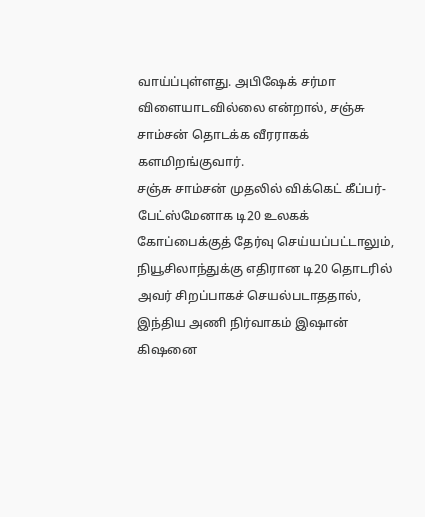வாய்ப்புள்ளது. அபிஷேக் சர்மா விளையாடவில்லை என்றால், சஞ்சு சாம்சன் தொடக்க வீரராகக் களமிறங்குவார்.
சஞ்சு சாம்சன் முதலில் விக்கெட் கீப்பர்-பேட்ஸ்மேனாக டி20 உலகக் கோப்பைக்குத் தேர்வு செய்யப்பட்டாலும், நியூசிலாந்துக்கு எதிரான டி20 தொடரில் அவர் சிறப்பாகச் செயல்படாததால், இந்திய அணி நிர்வாகம் இஷான் கிஷனை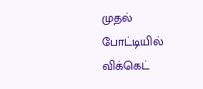முதல் போட்டியில் விக்கெட்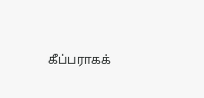கீப்பராகக்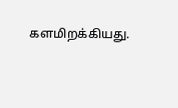களமிறக்கியது.